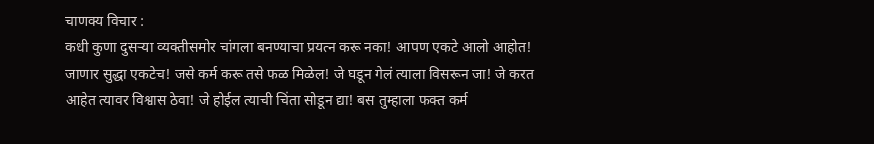चाणक्य विचार :
कधी कुणा दुसऱ्या व्यक्तीसमोर चांगला बनण्याचा प्रयत्न करू नका! आपण एकटे आलो आहोत! जाणार सुद्धा एकटेच! जसे कर्म करू तसे फळ मिळेल! जे घडून गेलं त्याला विसरून जा! जे करत आहेत त्यावर विश्वास ठेवा! जे होईल त्याची चिंता सोडून द्या! बस तुम्हाला फक्त कर्म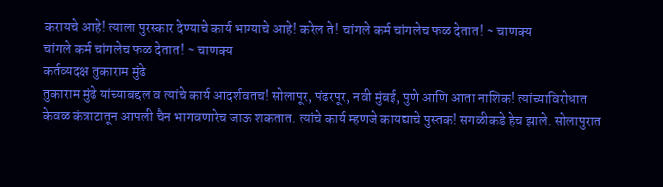करायचे आहे! त्याला पुरस्कार देण्याचे कार्य भाग्याचे आहे! करेल ते! चांगले कर्म चांगलेच फळ देतात! ~ चाणक्य
चांगले कर्म चांगलेच फळ देतात! ~ चाणक्य
कर्तव्यदक्ष तुकाराम मुंढे
तुकाराम मुंढे यांच्याबद्दल व त्यांचे कार्य आदर्शवतच! सोलापूर, पंढरपूर, नवी मुंबई, पुणे आणि आता नाशिक! त्यांच्याविरोधात केवळ कंत्राटातून आपली चैन भागवणारेच जाऊ शकतात. त्यांचे कार्य म्हणजे कायद्याचे पुस्तक! सगळीकडे हेच झाले. सोलापुरात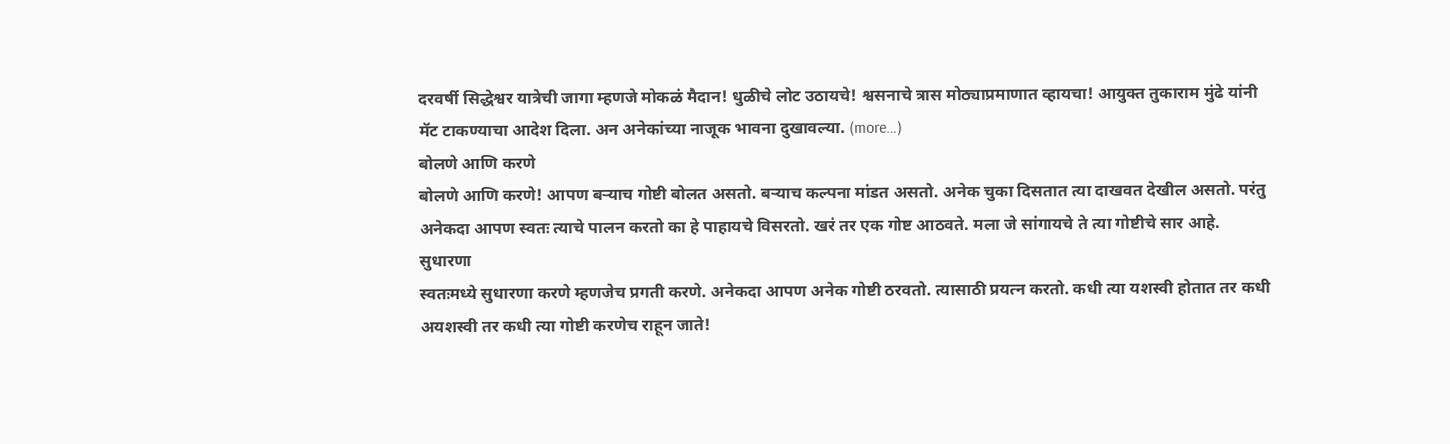दरवर्षी सिद्धेश्वर यात्रेची जागा म्हणजे मोकळं मैदान! धुळीचे लोट उठायचे! श्वसनाचे त्रास मोठ्याप्रमाणात व्हायचा! आयुक्त तुकाराम मुंढे यांनी मॅट टाकण्याचा आदेश दिला. अन अनेकांच्या नाजूक भावना दुखावल्या. (more…)
बोलणे आणि करणे
बोलणे आणि करणे! आपण बऱ्याच गोष्टी बोलत असतो. बऱ्याच कल्पना मांडत असतो. अनेक चुका दिसतात त्या दाखवत देखील असतो. परंतु अनेकदा आपण स्वतः त्याचे पालन करतो का हे पाहायचे विसरतो. खरं तर एक गोष्ट आठवते. मला जे सांगायचे ते त्या गोष्टीचे सार आहे.
सुधारणा
स्वतःमध्ये सुधारणा करणे म्हणजेच प्रगती करणे. अनेकदा आपण अनेक गोष्टी ठरवतो. त्यासाठी प्रयत्न करतो. कधी त्या यशस्वी होतात तर कधी अयशस्वी तर कधी त्या गोष्टी करणेच राहून जाते!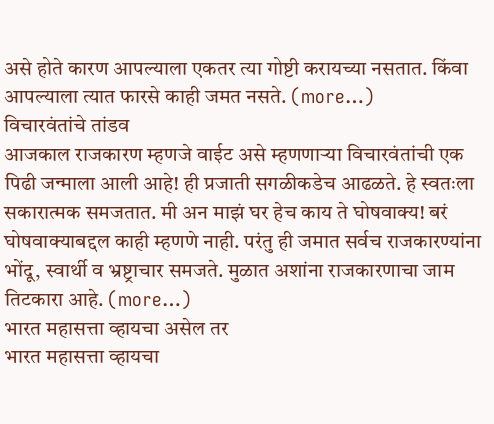असे होते कारण आपल्याला एकतर त्या गोष्टी करायच्या नसतात. किंवा आपल्याला त्यात फारसे काही जमत नसते. (more…)
विचारवंतांचे तांडव
आजकाल राजकारण म्हणजे वाईट असे म्हणणाऱ्या विचारवंतांची एक पिढी जन्माला आली आहे! ही प्रजाती सगळीकडेच आढळते. हे स्वतःला सकारात्मक समजतात. मी अन माझं घर हेच काय ते घोषवाक्य! बरं घोषवाक्याबद्दल काही म्हणणे नाही. परंतु ही जमात सर्वच राजकारण्यांना भोंदू, स्वार्थी व भ्रष्ट्राचार समजते. मुळात अशांना राजकारणाचा जाम तिटकारा आहे. (more…)
भारत महासत्ता व्हायचा असेल तर
भारत महासत्ता व्हायचा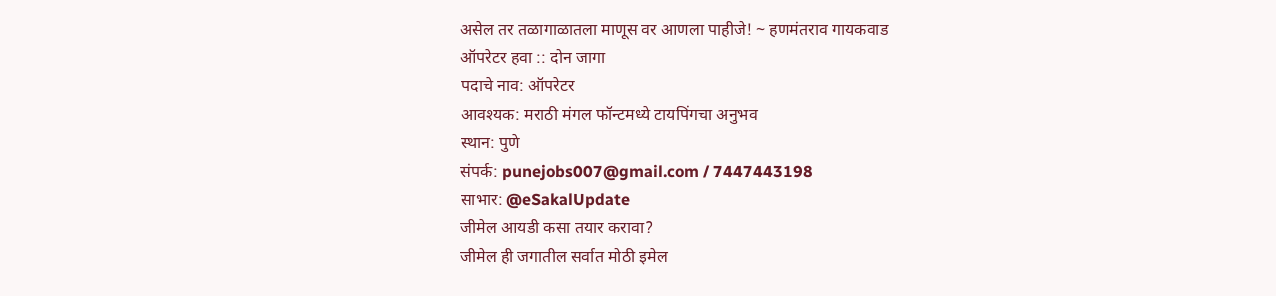असेल तर तळागाळातला माणूस वर आणला पाहीजे! ~ हणमंतराव गायकवाड
ऑपरेटर हवा :: दोन जागा
पदाचे नाव: ऑपरेटर
आवश्यक: मराठी मंगल फॉन्टमध्ये टायपिंगचा अनुभव
स्थान: पुणे
संपर्क: punejobs007@gmail.com / 7447443198
साभार: @eSakalUpdate
जीमेल आयडी कसा तयार करावा?
जीमेल ही जगातील सर्वात मोठी इमेल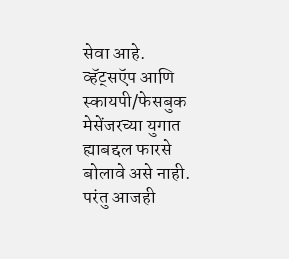सेवा आहे. व्हॅट्सऍप आणि स्कायपी/फेसबुक मेसेंजरच्या युगात ह्याबद्दल फारसे बोलावे असे नाही. परंतु आजही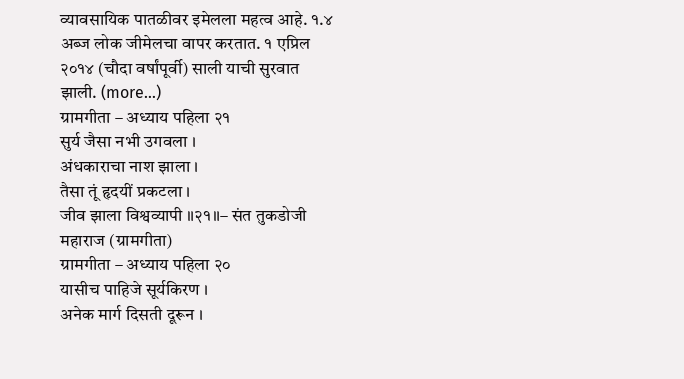व्यावसायिक पातळीवर इमेलला महत्व आहे. १.४ अब्ज लोक जीमेलचा वापर करतात. १ एप्रिल २०१४ (चौदा वर्षांपूर्वी) साली याची सुरवात झाली. (more…)
ग्रामगीता – अध्याय पहिला २१
सुर्य जैसा नभी उगवला ।
अंधकाराचा नाश झाला ।
तैसा तूं हृदयीं प्रकटला ।
जीव झाला विश्वव्यापी ॥२१॥– संत तुकडोजी महाराज (ग्रामगीता)
ग्रामगीता – अध्याय पहिला २०
यासीच पाहिजे सूर्यकिरण ।
अनेक मार्ग दिसती दूरून ।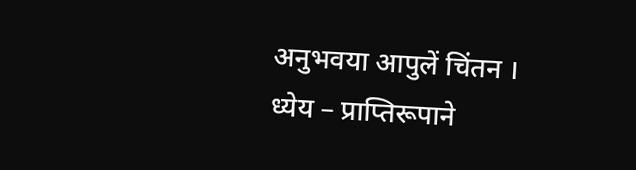अनुभवया आपुलें चिंतन ।
ध्येय – प्राप्तिरूपाने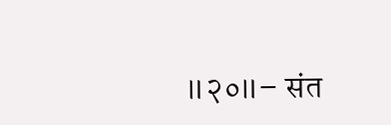॥२०॥– संत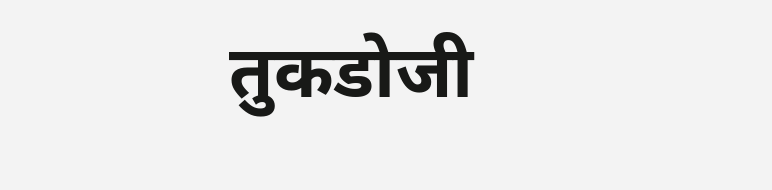तुकडोजी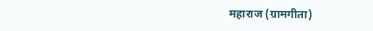महाराज (ग्रामगीता)